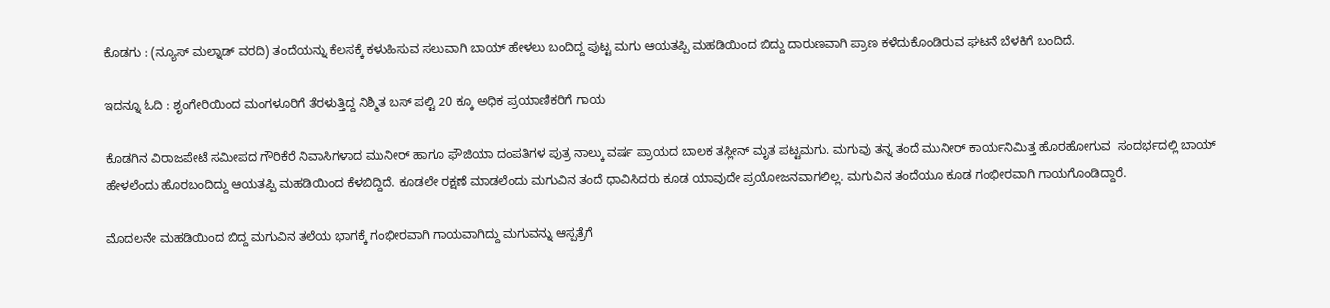ಕೊಡಗು : (ನ್ಯೂಸ್ ಮಲ್ನಾಡ್ ವರದಿ) ತಂದೆಯನ್ನು ಕೆಲಸಕ್ಕೆ ಕಳುಹಿಸುವ ಸಲುವಾಗಿ ಬಾಯ್ ಹೇಳಲು ಬಂದಿದ್ದ ಪುಟ್ಟ ಮಗು ಆಯತಪ್ಪಿ ಮಹಡಿಯಿಂದ ಬಿದ್ದು ದಾರುಣವಾಗಿ ಪ್ರಾಣ ಕಳೆದುಕೊಂಡಿರುವ ಘಟನೆ ಬೆಳಕಿಗೆ ಬಂದಿದೆ.

ಇದನ್ನೂ ಓದಿ : ಶೃಂಗೇರಿಯಿಂದ ಮಂಗಳೂರಿಗೆ ತೆರಳುತ್ತಿದ್ದ ನಿಶ್ಮಿತ ಬಸ್ ಪಲ್ಟಿ 20 ಕ್ಕೂ ಅಧಿಕ ಪ್ರಯಾಣಿಕರಿಗೆ ಗಾಯ

ಕೊಡಗಿನ ವಿರಾಜಪೇಟೆ ಸಮೀಪದ ಗೌರಿಕೆರೆ ನಿವಾಸಿಗಳಾದ ಮುನೀರ್ ಹಾಗೂ ಫೌಜಿಯಾ ದಂಪತಿಗಳ ಪುತ್ರ ನಾಲ್ಕು ವರ್ಷ ಪ್ರಾಯದ ಬಾಲಕ ತಸ್ಲೀನ್ ಮೃತ ಪಟ್ಟಮಗು. ಮಗುವು ತನ್ನ ತಂದೆ ಮುನೀರ್ ಕಾರ್ಯನಿಮಿತ್ತ ಹೊರಹೋಗುವ  ಸಂದರ್ಭದಲ್ಲಿ ಬಾಯ್ ಹೇಳಲೆಂದು ಹೊರಬಂದಿದ್ದು ಆಯತಪ್ಪಿ ಮಹಡಿಯಿಂದ ಕೆಳಬಿದ್ದಿದೆ. ಕೂಡಲೇ ರಕ್ಷಣೆ ಮಾಡಲೆಂದು ಮಗುವಿನ ತಂದೆ ಧಾವಿಸಿದರು ಕೂಡ ಯಾವುದೇ ಪ್ರಯೋಜನವಾಗಲಿಲ್ಲ. ಮಗುವಿನ ತಂದೆಯೂ ಕೂಡ ಗಂಭೀರವಾಗಿ ಗಾಯಗೊಂಡಿದ್ದಾರೆ.

ಮೊದಲನೇ ಮಹಡಿಯಿಂದ ಬಿದ್ದ ಮಗುವಿನ ತಲೆಯ ಭಾಗಕ್ಕೆ ಗಂಭೀರವಾಗಿ ಗಾಯವಾಗಿದ್ದು ಮಗುವನ್ನು ಆಸ್ಪತ್ರೆಗೆ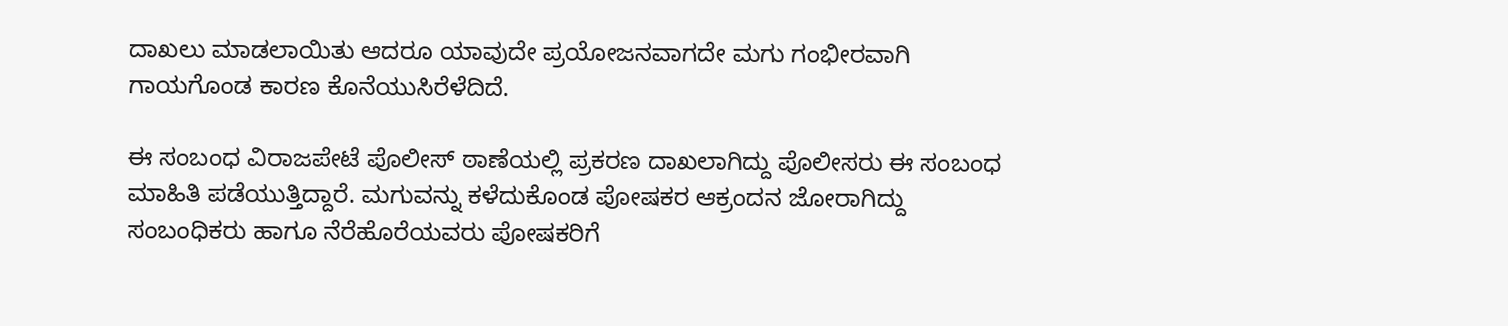ದಾಖಲು ಮಾಡಲಾಯಿತು ಆದರೂ ಯಾವುದೇ ಪ್ರಯೋಜನವಾಗದೇ ಮಗು ಗಂಭೀರವಾಗಿ ಗಾಯಗೊಂಡ ಕಾರಣ ಕೊನೆಯುಸಿರೆಳೆದಿದೆ.

ಈ ಸಂಬಂಧ ವಿರಾಜಪೇಟೆ ಪೊಲೀಸ್ ಠಾಣೆಯಲ್ಲಿ ಪ್ರಕರಣ ದಾಖಲಾಗಿದ್ದು ಪೊಲೀಸರು ಈ ಸಂಬಂಧ ಮಾಹಿತಿ ಪಡೆಯುತ್ತಿದ್ದಾರೆ. ಮಗುವನ್ನು ಕಳೆದುಕೊಂಡ ಪೋಷಕರ ಆಕ್ರಂದನ ಜೋರಾಗಿದ್ದು ಸಂಬಂಧಿಕರು ಹಾಗೂ ನೆರೆಹೊರೆಯವರು ಪೋಷಕರಿಗೆ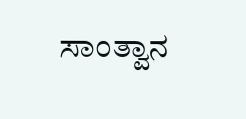ಸಾಂತ್ವಾನ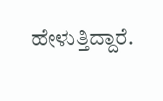ಹೇಳುತ್ತಿದ್ದಾರೆ.